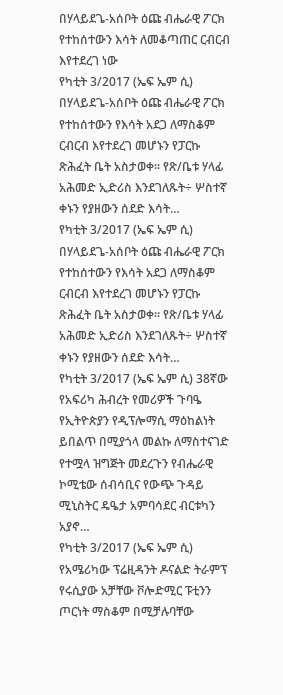በሃላይደጌ-አሰቦት ዕጩ ብሔራዊ ፖርክ የተከሰተውን እሳት ለመቆጣጠር ርብርብ እየተደረገ ነው
የካቲት 3/2017 (ኤፍ ኤም ሲ) በሃላይደጌ-አሰቦት ዕጩ ብሔራዊ ፖርክ የተከሰተውን የእሳት አደጋ ለማስቆም ርብርብ እየተደረገ መሆኑን የፓርኩ ጽሕፈት ቤት አስታወቀ። የጽ/ቤቱ ሃላፊ አሕመድ ኢድሪስ እንደገለጹት÷ ሦስተኛ ቀኑን የያዘውን ሰደድ እሳት…
የካቲት 3/2017 (ኤፍ ኤም ሲ) በሃላይደጌ-አሰቦት ዕጩ ብሔራዊ ፖርክ የተከሰተውን የእሳት አደጋ ለማስቆም ርብርብ እየተደረገ መሆኑን የፓርኩ ጽሕፈት ቤት አስታወቀ። የጽ/ቤቱ ሃላፊ አሕመድ ኢድሪስ እንደገለጹት÷ ሦስተኛ ቀኑን የያዘውን ሰደድ እሳት…
የካቲት 3/2017 (ኤፍ ኤም ሲ) 38ኛው የአፍሪካ ሕብረት የመሪዎች ጉባዔ የኢትዮጵያን የዲፕሎማሲ ማዕከልነት ይበልጥ በሚያጎላ መልኩ ለማስተናገድ የተሟላ ዝግጅት መደረጉን የብሔራዊ ኮሚቴው ሰብሳቢና የውጭ ጉዳይ ሚኒስትር ዴዔታ አምባሳደር ብርቱካን አያኖ…
የካቲት 3/2017 (ኤፍ ኤም ሲ) የአሜሪካው ፕሬዚዳንት ዶናልድ ትራምፕ የሩሲያው አቻቸው ቮሎድሚር ፑቲንን ጦርነት ማስቆም በሚቻሉባቸው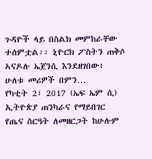ጉዳዮች ላይ በስልክ መምከራቸው ተሰምቷል፡፡ ኒዮርክ ፖስትን ጠቅሶ ኣናዶሉ ኤጀንሲ እንደዘገበው፥ ሁለቱ መሪዎች በምን…
የካቲት 2፣ 2017 (ኤፍ ኤም ሲ) ኢትዮጵያ ጠንካራና የማይበገር የጤና ስርዓት ለመዘርጋት ከሁሉም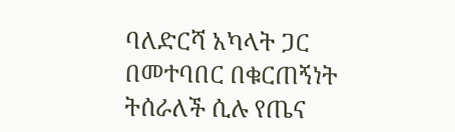ባለድርሻ አካላት ጋር በመተባበር በቁርጠኝነት ትሰራለች ሲሉ የጤና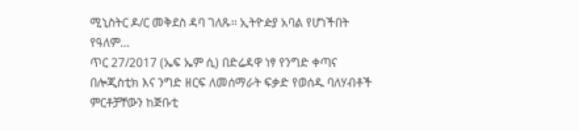ሚኒስትር ዶ/ር መቅደስ ዳባ ገለጹ፡፡ ኢትዮዽያ አባል የሆነችበት የዓለም…
ጥር 27/2017 (ኤፍ ኤም ሲ) በድሬዳዋ ነፃ የንግድ ቀጣና በሎጂስቲክ እና ንግድ ዘርፍ ለመሰማራት ፍቃድ የወሰዱ ባለሃብቶች ምርቶቻቸውን ከጅቡቲ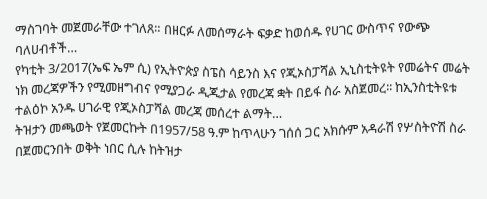ማስገባት መጀመራቸው ተገለጸ። በዘርፉ ለመሰማራት ፍቃድ ከወሰዱ የሀገር ውስጥና የውጭ ባለሀብቶች…
የካቲት 3/2017(ኤፍ ኤም ሲ) የኢትዮጵያ ስፔስ ሳይንስ እና የጂኦስፓሻል ኢኒስቲትዩት የመሬትና መሬት ነክ መረጃዎችን የሚመዘግብና የሚያጋራ ዲጂታል የመረጃ ቋት በይፋ ስራ አስጀመረ፡፡ ከኢንስቲትዩቱ ተልዕኮ አንዱ ሀገራዊ የጂኦስፓሻል መረጃ መሰረተ ልማት…
ትዝታን መጫወት የጀመርኩት በ1957/58 ዓ.ም ከጥላሁን ገሰሰ ጋር አክሱም አዳራሽ የሦስትዮሽ ስራ በጀመርንበት ወቅት ነበር ሲሉ ከትዝታ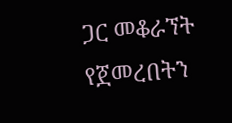ጋር መቆራኘት የጀመረበትን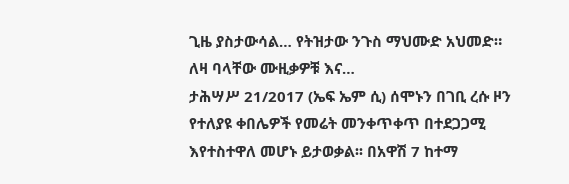ጊዜ ያስታውሳል… የትዝታው ንጉስ ማህሙድ አህመድ። ለዛ ባላቸው ሙዚቃዎቹ እና…
ታሕሣሥ 21/2017 (ኤፍ ኤም ሲ) ሰሞኑን በገቢ ረሱ ዞን የተለያዩ ቀበሌዎች የመሬት መንቀጥቀጥ በተደጋጋሚ እየተስተዋለ መሆኑ ይታወቃል፡፡ በአዋሽ 7 ከተማ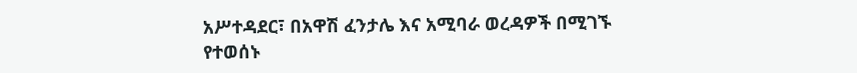አሥተዳደር፣ በአዋሽ ፈንታሌ እና አሚባራ ወረዳዎች በሚገኙ የተወሰኑ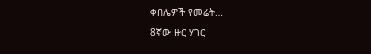ቀበሌዎች የመሬት…
8ኛው ዙር ሃገር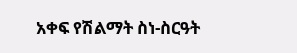አቀፍ የሽልማት ስነ-ስርዓት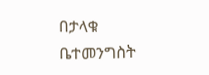በታላቁ ቤተመንግስት